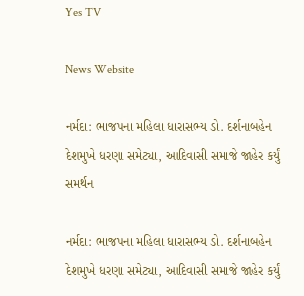Yes TV

News Website

નર્મદા: ભાજપના મહિલા ધારાસભ્ય ડો. દર્શનાબહેન દેશમુખે ધરણા સમેટ્યા, આદિવાસી સમાજે જાહેર કર્યું સમર્થન

નર્મદા: ભાજપના મહિલા ધારાસભ્ય ડો. દર્શનાબહેન દેશમુખે ધરણા સમેટ્યા, આદિવાસી સમાજે જાહેર કર્યું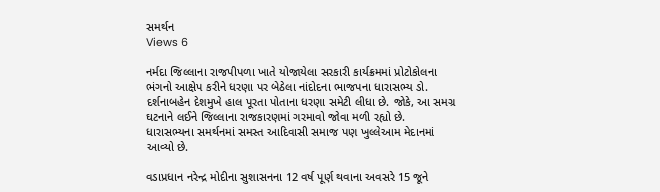સમર્થન
Views 6

નર્મદા જિલ્લાના રાજપીપળા ખાતે યોજાયેલા સરકારી કાર્યક્રમમાં પ્રોટોકોલના ભંગનો આક્ષેપ કરીને ધરણા પર બેઠેલા નાંદોદના ભાજપના ધારાસભ્ય ડો. દર્શનાબહેન દેશમુખે હાલ પૂરતા પોતાના ધરણા સમેટી લીધા છે. જોકે, આ સમગ્ર ઘટનાને લઈને જિલ્લાના રાજકારણમાં ગરમાવો જોવા મળી રહ્યો છે. ધારાસભ્યના સમર્થનમાં સમસ્ત આદિવાસી સમાજ પણ ખુલ્લેઆમ મેદાનમાં આવ્યો છે.

વડાપ્રધાન નરેન્દ્ર મોદીના સુશાસનના 12 વર્ષ પૂર્ણ થવાના અવસરે 15 જૂને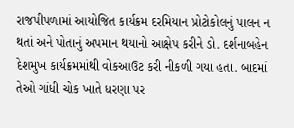રાજપીપળામાં આયોજિત કાર્યક્રમ દરમિયાન પ્રોટોકોલનું પાલન ન થતાં અને પોતાનું અપમાન થયાનો આક્ષેપ કરીને ડો. દર્શનાબહેન દેશમુખ કાર્યક્રમમાંથી વોકઆઉટ કરી નીકળી ગયા હતા. બાદમાં તેઓ ગાંધી ચોક ખાતે ધરણા પર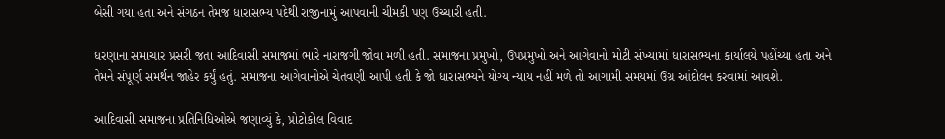બેસી ગયા હતા અને સંગઠન તેમજ ધારાસભ્ય પદેથી રાજીનામું આપવાની ચીમકી પણ ઉચ્ચારી હતી.

ધરણાના સમાચાર પ્રસરી જતા આદિવાસી સમાજમાં ભારે નારાજગી જોવા મળી હતી. સમાજના પ્રમુખો, ઉપપ્રમુખો અને આગેવાનો મોટી સંખ્યામાં ધારાસભ્યના કાર્યાલયે પહોંચ્યા હતા અને તેમને સંપૂર્ણ સમર્થન જાહેર કર્યું હતું. સમાજના આગેવાનોએ ચેતવણી આપી હતી કે જો ધારાસભ્યને યોગ્ય ન્યાય નહીં મળે તો આગામી સમયમાં ઉગ્ર આંદોલન કરવામાં આવશે.

આદિવાસી સમાજના પ્રતિનિધિઓએ જણાવ્યું કે, પ્રોટોકોલ વિવાદ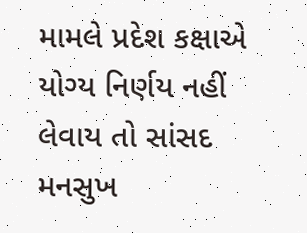મામલે પ્રદેશ કક્ષાએ યોગ્ય નિર્ણય નહીં લેવાય તો સાંસદ મનસુખ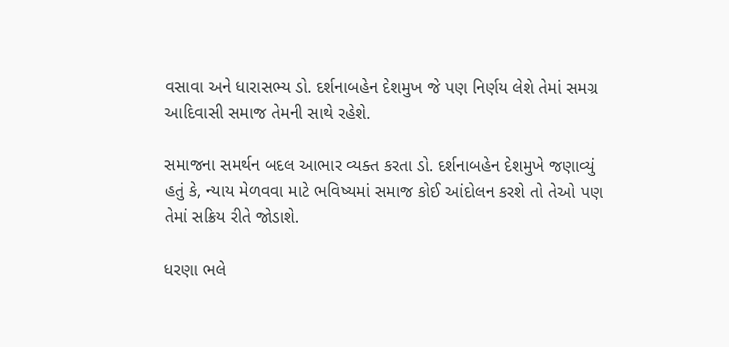વસાવા અને ધારાસભ્ય ડો. દર્શનાબહેન દેશમુખ જે પણ નિર્ણય લેશે તેમાં સમગ્ર આદિવાસી સમાજ તેમની સાથે રહેશે.

સમાજના સમર્થન બદલ આભાર વ્યક્ત કરતા ડો. દર્શનાબહેન દેશમુખે જણાવ્યું હતું કે, ન્યાય મેળવવા માટે ભવિષ્યમાં સમાજ કોઈ આંદોલન કરશે તો તેઓ પણ તેમાં સક્રિય રીતે જોડાશે.

ધરણા ભલે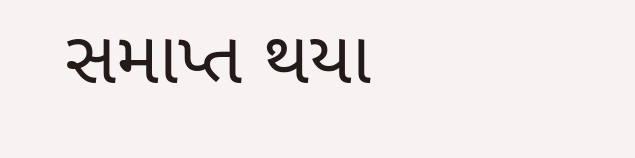સમાપ્ત થયા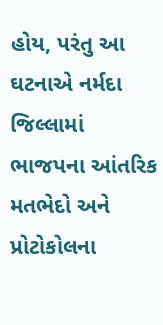હોય, પરંતુ આ ઘટનાએ નર્મદા જિલ્લામાં ભાજપના આંતરિક મતભેદો અને પ્રોટોકોલના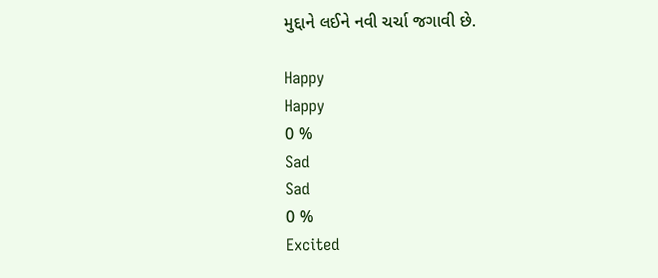મુદ્દાને લઈને નવી ચર્ચા જગાવી છે.

Happy
Happy
0 %
Sad
Sad
0 %
Excited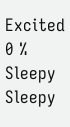Excited
0 %
Sleepy
Sleepy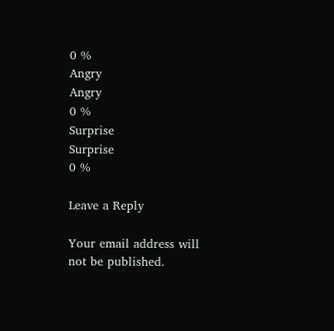0 %
Angry
Angry
0 %
Surprise
Surprise
0 %

Leave a Reply

Your email address will not be published.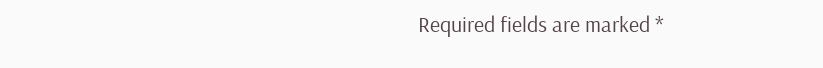Required fields are marked *